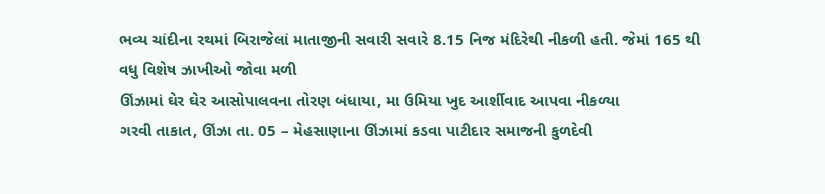ભવ્ય ચાંદીના રથમાં બિરાજેલાં માતાજીની સવારી સવારે 8.15 નિજ મંદિરેથી નીકળી હતી. જેમાં 165 થી વધુ વિશેષ ઝાખીઓ જોવા મળી
ઊંઝામાં ઘેર ઘેર આસોપાલવના તોરણ બંધાયા, મા ઉમિયા ખુદ આર્શીવાદ આપવા નીકળ્યા
ગરવી તાકાત, ઊંઝા તા. 05 – મેહસાણાના ઊંઝામાં કડવા પાટીદાર સમાજની કુળદેવી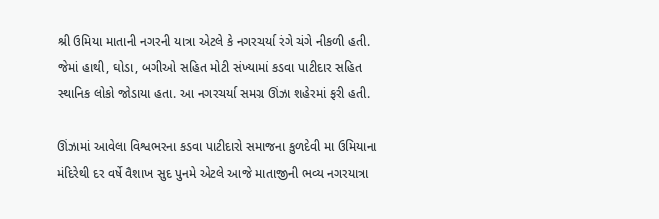શ્રી ઉમિયા માતાની નગરની યાત્રા એટલે કે નગરચર્યા રંગે ચંગે નીકળી હતી. જેમાં હાથી, ઘોડા, બગીઓ સહિત મોટી સંખ્યામાં કડવા પાટીદાર સહિત સ્થાનિક લોકો જોડાયા હતા. આ નગરચર્યા સમગ્ર ઊંઝા શહેરમાં ફરી હતી.

ઊંઝામાં આવેલા વિશ્વભરના કડવા પાટીદારો સમાજના કુળદેવી મા ઉમિયાના મંદિરેથી દર વર્ષે વૈશાખ સુદ પુનમે એટલે આજે માતાજીની ભવ્ય નગરયાત્રા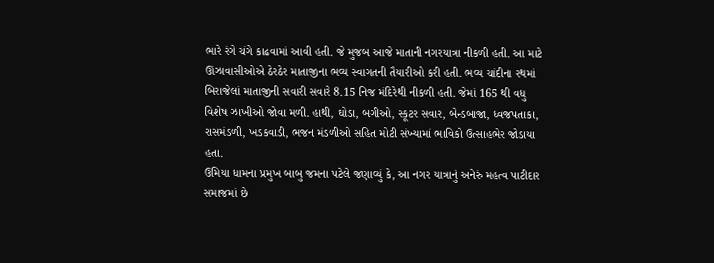ભારે રંગે ચંગે કાઢવામાં આવી હતી. જે મુજબ આજે માતાની નગરયાત્રા નીકળી હતી. આ માટે ઊંઝાવાસીઓએ ઠેરઠેર માતાજીના ભવ્ય સ્વાગતની તૈયારીઓ કરી હતી. ભવ્ય ચાંદીના રથમાં બિરાજેલાં માતાજીની સવારી સવારે 8.15 નિજ મંદિરેથી નીકળી હતી. જેમાં 165 થી વધુ વિશેષ ઝાખીઓ જોવા મળી. હાથી, ઘોડા, બગીઓ, સ્કૂટર સવાર, બેન્ડબાજા, ધ્વજપતાકા, રાસમંડળી, ખડકવાડી, ભજન મંડળીઓ સહિત મોટી સંખ્યામાં ભાવિકો ઉત્સાહભેર જોડાયા હતા.
ઉમિયા ધામના પ્રમુખ બાબુ જમના પટેલે જણાવ્યું કે, આ નગર યાત્રાનું અનેરું મહત્વ પાટીદાર સમાજમાં છે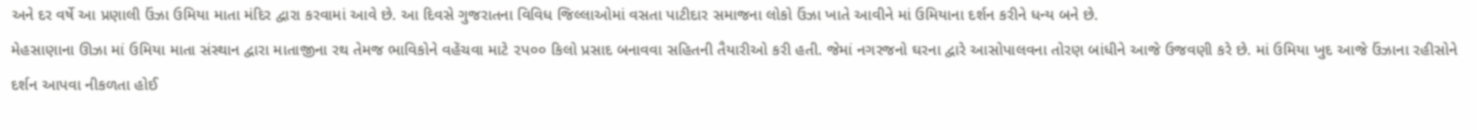અને દર વર્ષે આ પ્રણાલી ઉંઝા ઉમિયા માતા મંદિર દ્વારા કરવામાં આવે છે. આ દિવસે ગુજરાતના વિવિધ જિલ્લાઓમાં વસતા પાટીદાર સમાજના લોકો ઉંઝા ખાતે આવીને માં ઉમિયાના દર્શન કરીને ધન્ય બને છે.
મેહસાણાના ઊઝા માં ઉમિયા માતા સંસ્થાન દ્વારા માતાજીના રથ તેમજ ભાવિકોને વહેંચવા માટે ૨પ૦૦ કિલો પ્રસાદ બનાવવા સહિતની તૈયારીઓ કરી હતી. જેમાં નગરજનો ઘરના દ્વારે આસોપાલવના તોરણ બાંધીને આજે ઉજવણી કરે છે. માં ઉમિયા ખુદ આજે ઉંઝાના રહીસોને દર્શન આપવા નીકળતા હોઈ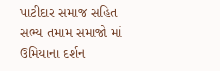પાટીદાર સમાજ સહિત સભ્ય તમામ સમાજો માં ઉમિયાના દર્શન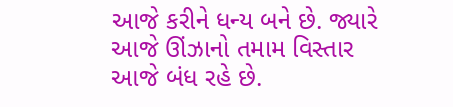આજે કરીને ધન્ય બને છે. જ્યારે આજે ઊંઝાનો તમામ વિસ્તાર આજે બંધ રહે છે.